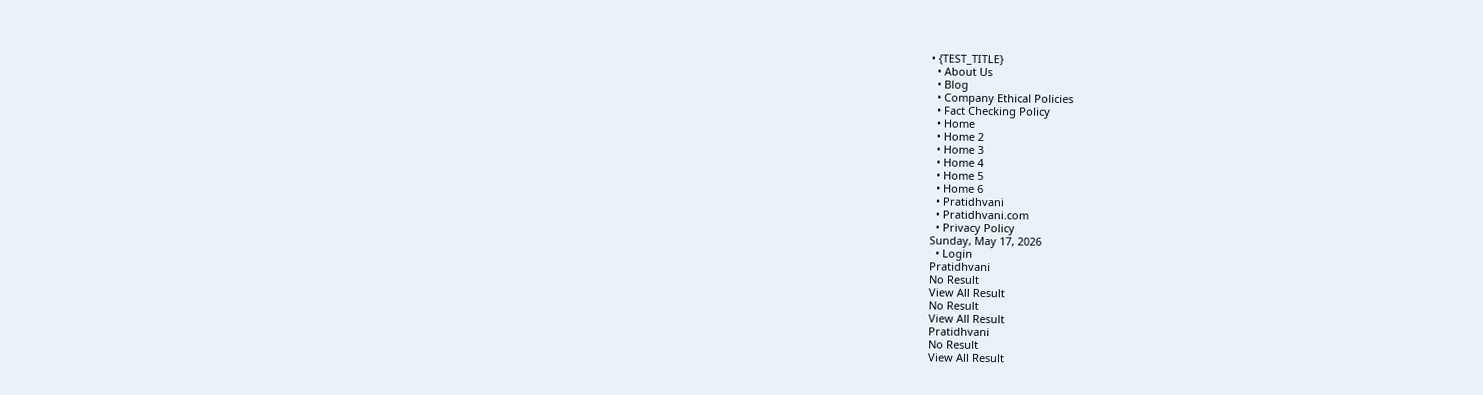• {TEST_TITLE}
  • About Us
  • Blog
  • Company Ethical Policies
  • Fact Checking Policy
  • Home
  • Home 2
  • Home 3
  • Home 4
  • Home 5
  • Home 6
  • Pratidhvani
  • Pratidhvani.com
  • Privacy Policy
Sunday, May 17, 2026
  • Login
Pratidhvani
No Result
View All Result
No Result
View All Result
Pratidhvani
No Result
View All Result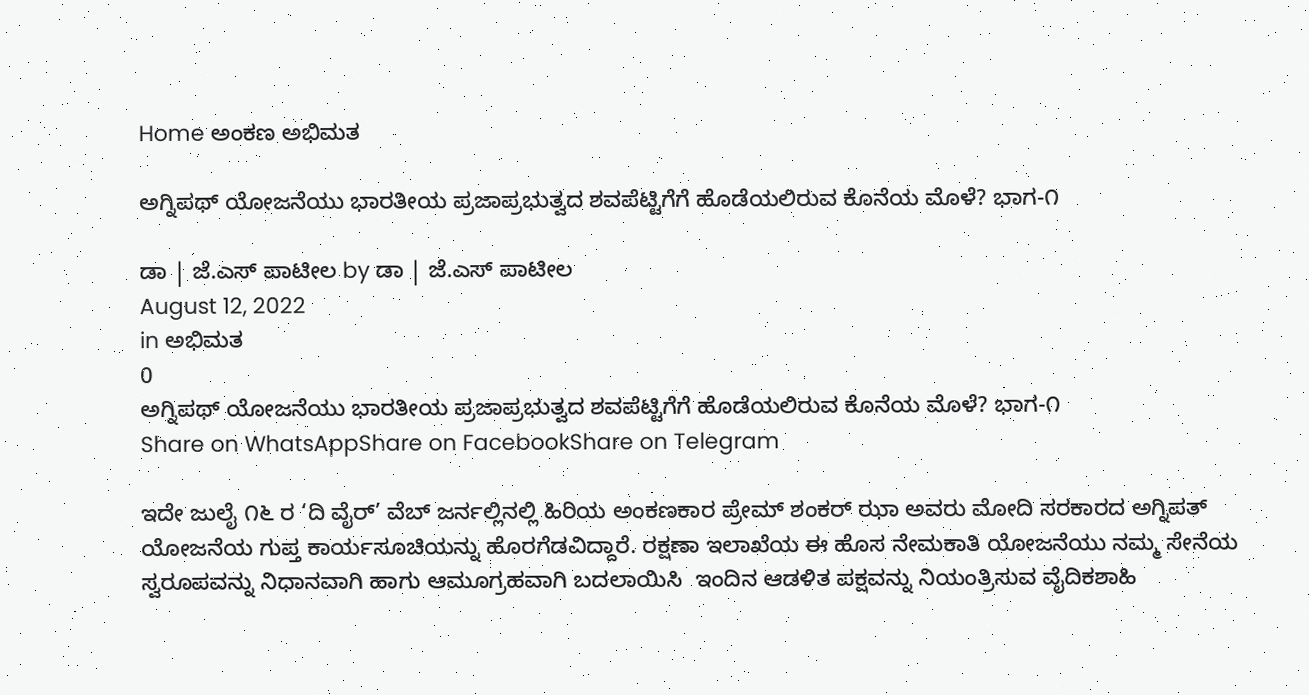Home ಅಂಕಣ ಅಭಿಮತ

ಅಗ್ನಿಪಥ್ ಯೋಜನೆಯು ಭಾರತೀಯ ಪ್ರಜಾಪ್ರಭುತ್ವದ ಶವಪೆಟ್ಟಿಗೆಗೆ ಹೊಡೆಯಲಿರುವ ಕೊನೆಯ ಮೊಳೆ? ಭಾಗ-೧

ಡಾ | ಜೆ.ಎಸ್ ಪಾಟೀಲ by ಡಾ | ಜೆ.ಎಸ್ ಪಾಟೀಲ
August 12, 2022
in ಅಭಿಮತ
0
ಅಗ್ನಿಪಥ್ ಯೋಜನೆಯು ಭಾರತೀಯ ಪ್ರಜಾಪ್ರಭುತ್ವದ ಶವಪೆಟ್ಟಿಗೆಗೆ ಹೊಡೆಯಲಿರುವ ಕೊನೆಯ ಮೊಳೆ? ಭಾಗ-೧
Share on WhatsAppShare on FacebookShare on Telegram

ಇದೇ ಜುಲೈ ೧೬ ರ ‘ದಿ ವೈರ್’ ವೆಬ್ ಜರ್ನಲ್ಲಿನಲ್ಲಿ ಹಿರಿಯ ಅಂಕಣಕಾರ ಪ್ರೇಮ್ ಶಂಕರ್ ಝಾ ಅವರು ಮೋದಿ ಸರಕಾರದ ಅಗ್ನಿಪತ್ ಯೋಜನೆಯ ಗುಪ್ತ ಕಾರ್ಯಸೂಚಿಯನ್ನು ಹೊರಗೆಡವಿದ್ದಾರೆ. ರಕ್ಷಣಾ ಇಲಾಖೆಯ ಈ ಹೊಸ ನೇಮಕಾತಿ ಯೋಜನೆಯು ನಮ್ಮ ಸೇನೆಯ ಸ್ವರೂಪವನ್ನು ನಿಧಾನವಾಗಿ ಹಾಗು ಆಮೂಗ್ರಹವಾಗಿ ಬದಲಾಯಿಸಿ  ಇಂದಿನ ಆಡಳಿತ ಪಕ್ಷವನ್ನು ನಿಯಂತ್ರಿಸುವ ವೈದಿಕಶಾಹಿ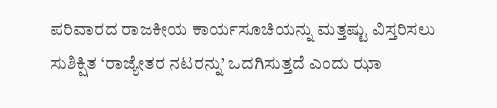ಪರಿವಾರದ ರಾಜಕೀಯ ಕಾರ್ಯಸೂಚಿಯನ್ನು ಮತ್ತಷ್ಟು ವಿಸ್ತರಿಸಲು ಸುಶಿಕ್ಷಿತ ‘ರಾಜ್ಯೇತರ ನಟರನ್ನು’ ಒದಗಿಸುತ್ತದೆ ಎಂದು ಝಾ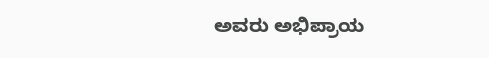ಅವರು ಅಭಿಪ್ರಾಯ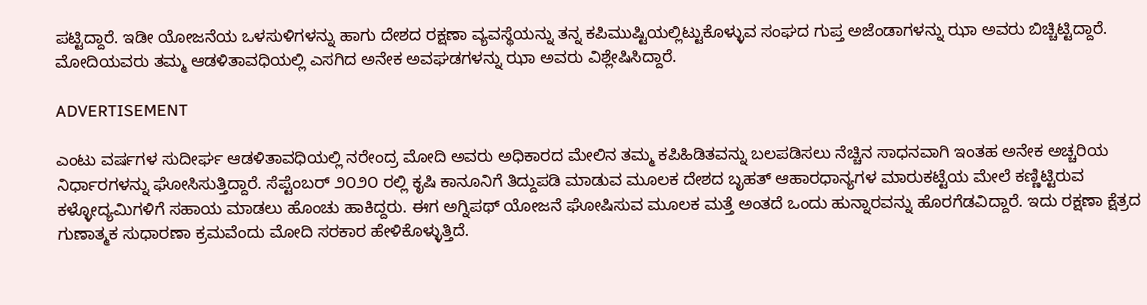ಪಟ್ಟಿದ್ದಾರೆ. ಇಡೀ ಯೋಜನೆಯ ಒಳಸುಳಿಗಳನ್ನು ಹಾಗು ದೇಶದ ರಕ್ಷಣಾ ವ್ಯವಸ್ಥೆಯನ್ನು ತನ್ನ ಕಪಿಮುಷ್ಟಿಯಲ್ಲಿಟ್ಟುಕೊಳ್ಳುವ ಸಂಘದ ಗುಪ್ತ ಅಜೆಂಡಾಗಳನ್ನು ಝಾ ಅವರು ಬಿಚ್ಚಿಟ್ಟಿದ್ದಾರೆ. ಮೋದಿಯವರು ತಮ್ಮ ಆಡಳಿತಾವಧಿಯಲ್ಲಿ ಎಸಗಿದ ಅನೇಕ ಅವಘಡಗಳನ್ನು ಝಾ ಅವರು ವಿಶ್ಲೇಷಿಸಿದ್ದಾರೆ.

ADVERTISEMENT

ಎಂಟು ವರ್ಷಗಳ ಸುದೀರ್ಘ ಆಡಳಿತಾವಧಿಯಲ್ಲಿ ನರೇಂದ್ರ ಮೋದಿ ಅವರು ಅಧಿಕಾರದ ಮೇಲಿನ ತಮ್ಮ ಕಪಿಹಿಡಿತವನ್ನು ಬಲಪಡಿಸಲು ನೆಚ್ಚಿನ ಸಾಧನವಾಗಿ ಇಂತಹ ಅನೇಕ ಅಚ್ಚರಿಯ ನಿರ್ಧಾರಗಳನ್ನು ಘೋಸಿಸುತ್ತಿದ್ದಾರೆ. ಸೆಪ್ಟೆಂಬರ್ ೨೦೨೦ ರಲ್ಲಿ ಕೃಷಿ ಕಾನೂನಿಗೆ ತಿದ್ದುಪಡಿ ಮಾಡುವ ಮೂಲಕ ದೇಶದ ಬೃಹತ್ ಆಹಾರಧಾನ್ಯಗಳ ಮಾರುಕಟ್ಟೆಯ ಮೇಲೆ ಕಣ್ಣಿಟ್ಟಿರುವ ಕಳ್ಳೋದ್ಯಮಿಗಳಿಗೆ ಸಹಾಯ ಮಾಡಲು ಹೊಂಚು ಹಾಕಿದ್ದರು. ಈಗ ಅಗ್ನಿಪಥ್ ಯೋಜನೆ ಘೋಷಿಸುವ ಮೂಲಕ ಮತ್ತೆ ಅಂತದೆ ಒಂದು ಹುನ್ನಾರವನ್ನು ಹೊರಗೆಡವಿದ್ದಾರೆ. ಇದು ರಕ್ಷಣಾ ಕ್ಷೆತ್ರದ ಗುಣಾತ್ಮಕ ಸುಧಾರಣಾ ಕ್ರಮವೆಂದು ಮೋದಿ ಸರಕಾರ ಹೇಳಿಕೊಳ್ಳುತ್ತಿದೆ.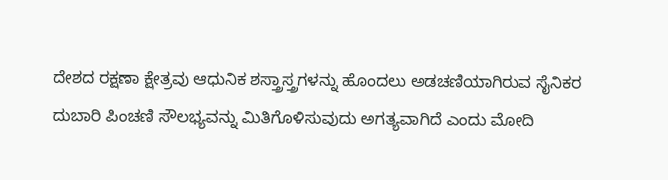ದೇಶದ ರಕ್ಷಣಾ ಕ್ಷೇತ್ರವು ಆಧುನಿಕ ಶಸ್ತ್ರಾಸ್ತ್ರಗಳನ್ನು ಹೊಂದಲು ಅಡಚಣಿಯಾಗಿರುವ ಸೈನಿಕರ ದುಬಾರಿ ಪಿಂಚಣಿ ಸೌಲಭ್ಯವನ್ನು ಮಿತಿಗೊಳಿಸುವುದು ಅಗತ್ಯವಾಗಿದೆ ಎಂದು ಮೋದಿ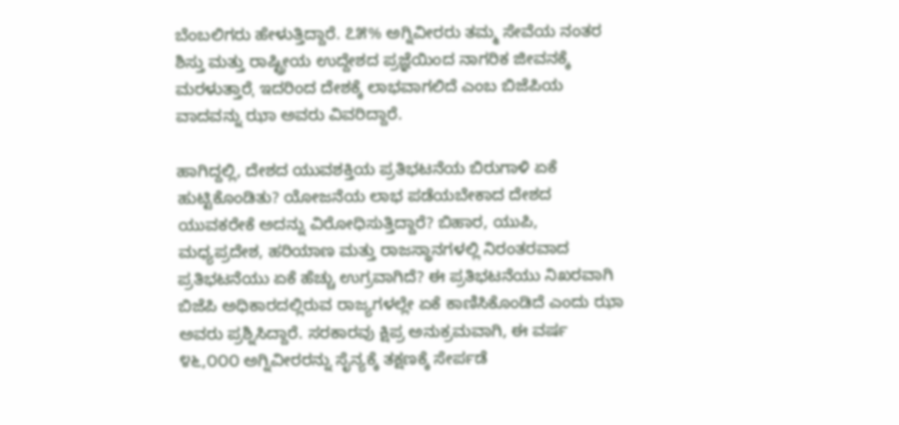ಬೆಂಬಲಿಗರು ಹೇಳುತ್ತಿದ್ದಾರೆ. ೭೫% ಅಗ್ನಿವೀರರು ತಮ್ಮ ಸೇವೆಯ ನಂತರ ಶಿಸ್ತು ಮತ್ತು ರಾಷ್ಟ್ರೀಯ ಉದ್ದೇಶದ ಪ್ರಜ್ಞೆಯಿಂದ ನಾಗರಿಕ ಜೀವನಕ್ಕೆ ಮರಳುತ್ತಾರೆˌ ಇದರಿಂದ ದೇಶಕ್ಕೆ ಲಾಭವಾಗಲಿದೆ ಎಂಬ ಬಿಜೆಪಿಯ ವಾದವನ್ನು ಝಾ ಅವರು ವಿವರಿದ್ದಾರೆ.

ಹಾಗಿದ್ದಲ್ಲಿ, ದೇಶದ ಯುವಶಕ್ತಿಯ ಪ್ರತಿಭಟನೆಯ ಬಿರುಗಾಳಿ ಏಕೆ ಹುಟ್ಟಿಕೊಂಡಿತು? ಯೋಜನೆಯ ಲಾಭ ಪಡೆಯಬೇಕಾದ ದೇಶದ ಯುವಕರೇಕೆ ಅದನ್ನು ವಿರೋಧಿಸುತ್ತಿದ್ದಾರೆ? ಬಿಹಾರ, ಯುಪಿ, ಮಧ್ಯಪ್ರದೇಶ, ಹರಿಯಾಣ ಮತ್ತು ರಾಜಸ್ಥಾನಗಳಲ್ಲಿ ನಿರಂತರವಾದ ಪ್ರತಿಭಟನೆಯು ಏಕೆ ಹೆಚ್ಚು ಉಗ್ರವಾಗಿದೆ? ಈ ಪ್ರತಿಭಟನೆಯು ನಿಖರವಾಗಿ ಬಿಜೆಪಿ ಅಧಿಕಾರದಲ್ಲಿರುವ ರಾಜ್ಯಗಳಲ್ಲೇ ಏಕೆ ಕಾಣಿಸಿಕೊಂಡಿದೆ ಎಂದು ಝಾ ಅವರು ಪ್ರಶ್ನಿಸಿದ್ದಾರೆ. ಸರಕಾರವು ಕ್ಷಿಪ್ರ ಅನುಕ್ರಮವಾಗಿ, ಈ ವರ್ಷ ೪೬,೦೦೦ ಅಗ್ನಿವೀರರನ್ನು ಸೈನ್ಯಕ್ಕೆ ತಕ್ಷಣಕ್ಕೆ ಸೇರ್ಪಡೆ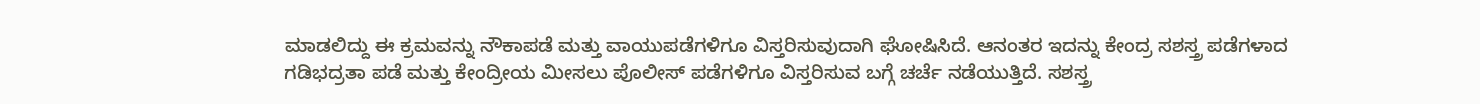ಮಾಡಲಿದ್ದು ಈ ಕ್ರಮವನ್ನು ನೌಕಾಪಡೆ ಮತ್ತು ವಾಯುಪಡೆಗಳಿಗೂ ವಿಸ್ತರಿಸುವುದಾಗಿ ಘೋಷಿಸಿದೆ. ಆನಂತರ ಇದನ್ನು ಕೇಂದ್ರ ಸಶಸ್ತ್ರ ಪಡೆಗಳಾದ ಗಡಿಭದ್ರತಾ ಪಡೆ ಮತ್ತು ಕೇಂದ್ರೀಯ ಮೀಸಲು ಪೊಲೀಸ್ ಪಡೆಗಳಿಗೂ ವಿಸ್ತರಿಸುವ ಬಗ್ಗೆ ಚರ್ಚೆ ನಡೆಯುತ್ತಿದೆ. ಸಶಸ್ತ್ರ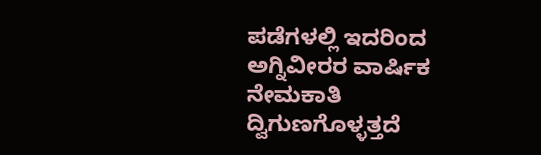ಪಡೆಗಳಲ್ಲಿ ಇದರಿಂದ ಅಗ್ನಿವೀರರ ವಾರ್ಷಿಕ ನೇಮಕಾತಿ ದ್ವಿಗುಣಗೊಳ್ಳತ್ತದೆ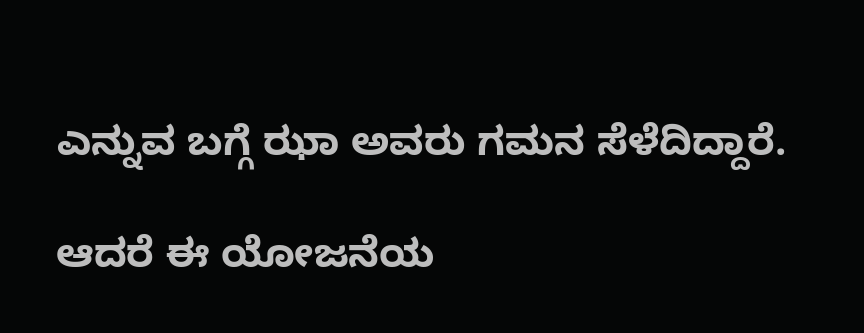ಎನ್ನುವ ಬಗ್ಗೆ ಝಾ ಅವರು ಗಮನ ಸೆಳೆದಿದ್ದಾರೆ.

ಆದರೆ ಈ ಯೋಜನೆಯ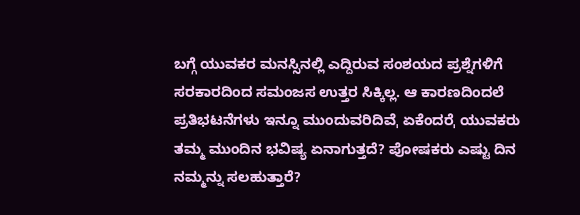ಬಗ್ಗೆ ಯುವಕರ ಮನಸ್ಸಿನಲ್ಲಿ ಎದ್ದಿರುವ ಸಂಶಯದ ಪ್ರಶ್ನೆಗಳಿಗೆ ಸರಕಾರದಿಂದ ಸಮಂಜಸ ಉತ್ತರ ಸಿಕ್ಕಿಲ್ಲ. ಆ ಕಾರಣದಿಂದಲೆ ಪ್ರತಿಭಟನೆಗಳು ಇನ್ನೂ ಮುಂದುವರಿದಿವೆˌ ಏಕೆಂದರೆˌ ಯುವಕರು ತಮ್ಮ ಮುಂದಿನ ಭವಿಷ್ಯ ಏನಾಗುತ್ತದೆ? ಪೋಷಕರು ಎಷ್ಟು ದಿನ ನಮ್ಮನ್ನು ಸಲಹುತ್ತಾರೆ?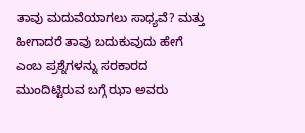ತಾವು ಮದುವೆಯಾಗಲು ಸಾಧ್ಯವೆ? ಮತ್ತು ಹೀಗಾದರೆ ತಾವು ಬದುಕುವುದು ಹೇಗೆ ಎಂಬ ಪ್ರಶ್ನೆಗಳನ್ನು ಸರಕಾರದ ಮುಂದಿಟ್ಟಿರುವ ಬಗ್ಗೆ ಝಾ ಅವರು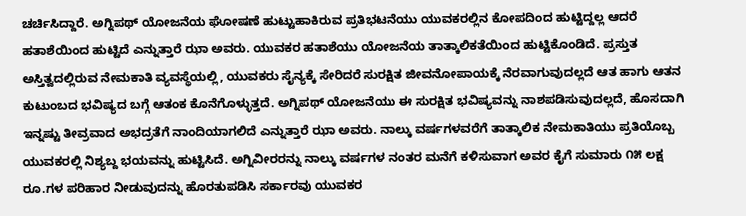ಚರ್ಚಿಸಿದ್ದಾರೆ. ಅಗ್ನಿಪಥ್ ಯೋಜನೆಯ ಘೋಷಣೆ ಹುಟ್ಟುಹಾಕಿರುವ ಪ್ರತಿಭಟನೆಯು ಯುವಕರಲ್ಲಿನ ಕೋಪದಿಂದ ಹುಟ್ಟಿದ್ದಲ್ಲ ಆದರೆ ಹತಾಶೆಯಿಂದ ಹುಟ್ಟಿದೆ ಎನ್ನುತ್ತಾರೆ ಝಾ ಅವರು. ಯುವಕರ ಹತಾಶೆಯು ಯೋಜನೆಯ ತಾತ್ಕಾಲಿಕತೆಯಿಂದ ಹುಟ್ಟಿಕೊಂಡಿದೆ. ಪ್ರಸ್ತುತ ಅಸ್ತಿತ್ವದಲ್ಲಿರುವ ನೇಮಕಾತಿ ವ್ಯವಸ್ಥೆಯಲ್ಲಿ, ಯುವಕರು ಸೈನ್ಯಕ್ಕೆ ಸೇರಿದರೆ ಸುರಕ್ಷಿತ ಜೀವನೋಪಾಯಕ್ಕೆ ನೆರವಾಗುವುದಲ್ಲದೆ ಆತ ಹಾಗು ಆತನ ಕುಟುಂಬದ ಭವಿಷ್ಯದ ಬಗ್ಗೆ ಆತಂಕ ಕೊನೆಗೊಳ್ಳುತ್ತದೆ. ಅಗ್ನಿಪಥ್ ಯೋಜನೆಯು ಈ ಸುರಕ್ಷಿತ ಭವಿಷ್ಯವನ್ನು ನಾಶಪಡಿಸುವುದಲ್ಲದೆ, ಹೊಸದಾಗಿ ಇನ್ನಷ್ಟು ತೀವ್ರವಾದ ಅಭದ್ರತೆಗೆ ನಾಂದಿಯಾಗಲಿದೆ ಎನ್ನುತ್ತಾರೆ ಝಾ ಅವರು. ನಾಲ್ಕು ವರ್ಷಗಳವರೆಗೆ ತಾತ್ಕಾಲಿಕ ನೇಮಕಾತಿಯು ಪ್ರತಿಯೊಬ್ಬ ಯುವಕರಲ್ಲಿ ನಿಶ್ಯಬ್ದ ಭಯವನ್ನು ಹುಟ್ಟಿಸಿದೆ. ಅಗ್ನಿವೀರರನ್ನು ನಾಲ್ಕು ವರ್ಷಗಳ ನಂತರ ಮನೆಗೆ ಕಳಿಸುವಾಗ ಅವರ ಕೈಗೆ ಸುಮಾರು ೧೫ ಲಕ್ಷ ರೂ.ಗಳ ಪರಿಹಾರ ನೀಡುವುದನ್ನು ಹೊರತುಪಡಿಸಿ ಸರ್ಕಾರವು ಯುವಕರ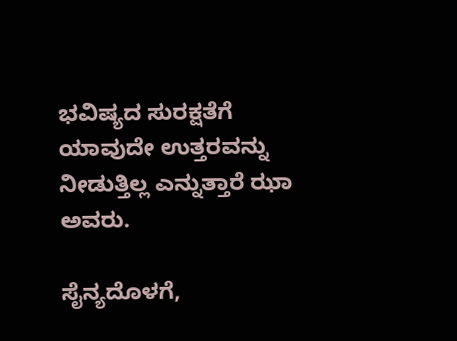ಭವಿಷ್ಯದ ಸುರಕ್ಷತೆಗೆ ಯಾವುದೇ ಉತ್ತರವನ್ನು ನೀಡುತ್ತಿಲ್ಲ ಎನ್ನುತ್ತಾರೆ ಝಾ ಅವರು.

ಸೈನ್ಯದೊಳಗೆ,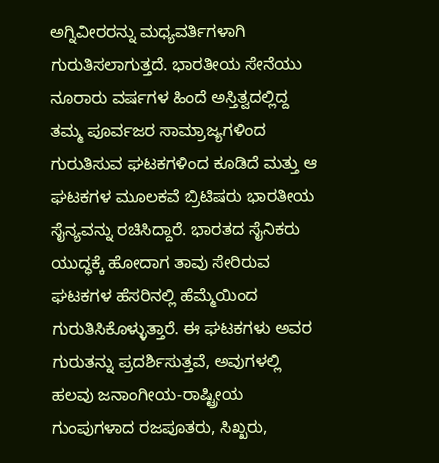ಅಗ್ನಿವೀರರನ್ನು ಮಧ್ಯವರ್ತಿಗಳಾಗಿ ಗುರುತಿಸಲಾಗುತ್ತದೆ. ಭಾರತೀಯ ಸೇನೆಯು ನೂರಾರು ವರ್ಷಗಳ ಹಿಂದೆ ಅಸ್ತಿತ್ವದಲ್ಲಿದ್ದ ತಮ್ಮ ಪೂರ್ವಜರ ಸಾಮ್ರಾಜ್ಯಗಳಿಂದ ಗುರುತಿಸುವ ಘಟಕಗಳಿಂದ ಕೂಡಿದೆ ಮತ್ತು ಆ ಘಟಕಗಳ ಮೂಲಕವೆ ಬ್ರಿಟಿಷರು ಭಾರತೀಯ ಸೈನ್ಯವನ್ನು ರಚಿಸಿದ್ದಾರೆ. ಭಾರತದ ಸೈನಿಕರು ಯುದ್ಧಕ್ಕೆ ಹೋದಾಗ ತಾವು ಸೇರಿರುವ ಘಟಕಗಳ ಹೆಸರಿನಲ್ಲಿ ಹೆಮ್ಮೆಯಿಂದ ಗುರುತಿಸಿಕೊಳ್ಳುತ್ತಾರೆ. ಈ ಘಟಕಗಳು ಅವರ ಗುರುತನ್ನು ಪ್ರದರ್ಶಿಸುತ್ತವೆ, ಅವುಗಳಲ್ಲಿ ಹಲವು ಜನಾಂಗೀಯ-ರಾಷ್ಟ್ರೀಯ ಗುಂಪುಗಳಾದ ರಜಪೂತರು, ಸಿಖ್ಖರು,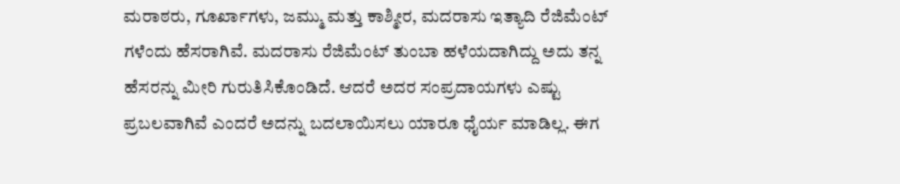ಮರಾಠರು, ಗೂರ್ಖಾಗಳು, ಜಮ್ಮು ಮತ್ತು ಕಾಶ್ಮೀರ, ಮದರಾಸು ಇತ್ಯಾದಿ ರೆಜಿಮೆಂಟ್ ಗಳೆಂದು ಹೆಸರಾಗಿವೆ. ಮದರಾಸು ರೆಜಿಮೆಂಟ್ ತುಂಬಾ ಹಳೆಯದಾಗಿದ್ದು ಅದು ತನ್ನ ಹೆಸರನ್ನು ಮೀರಿ ಗುರುತಿಸಿಕೊಂಡಿದೆ. ಆದರೆ ಅದರ ಸಂಪ್ರದಾಯಗಳು ಎಷ್ಟು ಪ್ರಬಲವಾಗಿವೆ ಎಂದರೆ ಅದನ್ನು ಬದಲಾಯಿಸಲು ಯಾರೂ ಧೈರ್ಯ ಮಾಡಿಲ್ಲ. ಈಗ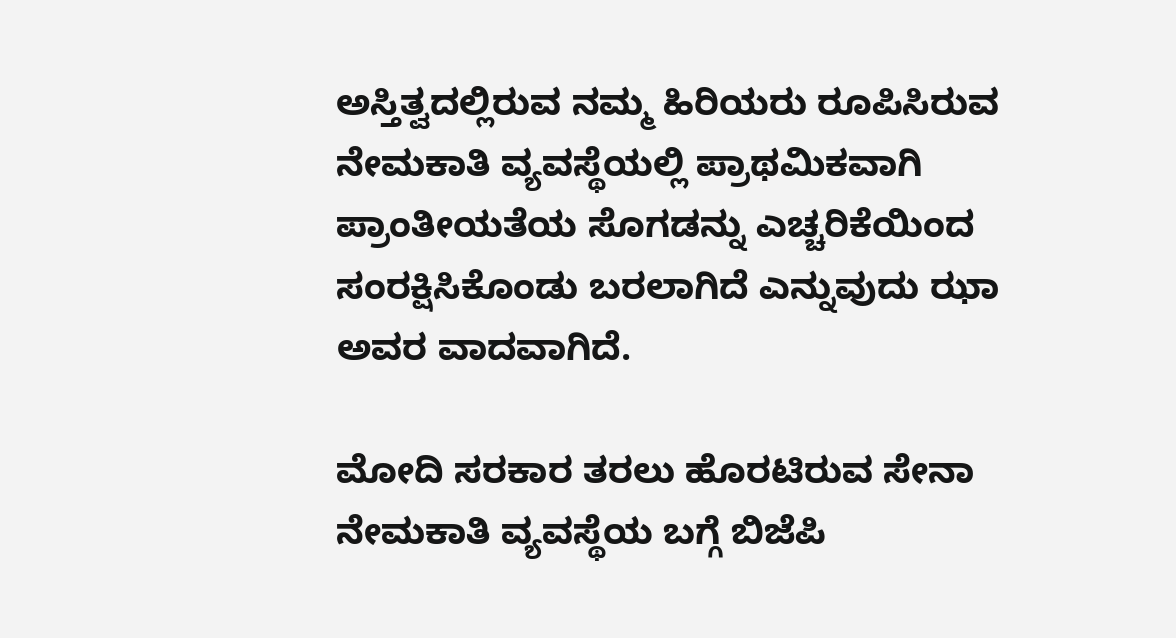ಅಸ್ತಿತ್ವದಲ್ಲಿರುವ ನಮ್ಮ ಹಿರಿಯರು ರೂಪಿಸಿರುವ ನೇಮಕಾತಿ ವ್ಯವಸ್ಥೆಯಲ್ಲಿ ಪ್ರಾಥಮಿಕವಾಗಿ ಪ್ರಾಂತೀಯತೆಯ ಸೊಗಡನ್ನು ಎಚ್ಚರಿಕೆಯಿಂದ ಸಂರಕ್ಷಿಸಿಕೊಂಡು ಬರಲಾಗಿದೆ ಎನ್ನುವುದು ಝಾ ಅವರ ವಾದವಾಗಿದೆ.

ಮೋದಿ ಸರಕಾರ ತರಲು ಹೊರಟಿರುವ ಸೇನಾ ನೇಮಕಾತಿ ವ್ಯವಸ್ಥೆಯ ಬಗ್ಗೆ ಬಿಜೆಪಿ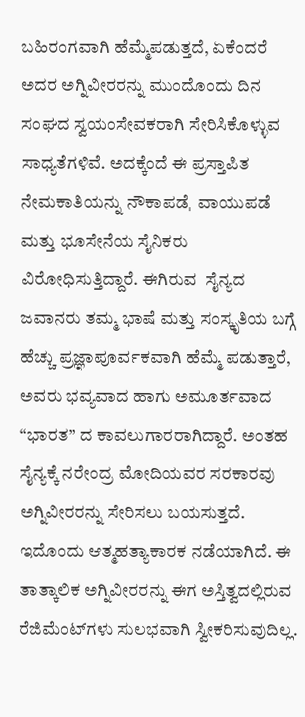ಬಹಿರಂಗವಾಗಿ ಹೆಮ್ಮೆಪಡುತ್ತದೆ, ಏಕೆಂದರೆ ಅದರ ಅಗ್ನಿವೀರರನ್ನು ಮುಂದೊಂದು ದಿನ ಸಂಘದ ಸ್ವಯಂಸೇವಕರಾಗಿ ಸೇರಿಸಿಕೊಳ್ಳುವ ಸಾಧ್ಯತೆಗಳಿವೆ. ಅದಕ್ಕೆಂದೆ ಈ ಪ್ರಸ್ತಾಪಿತ ನೇಮಕಾತಿಯನ್ನು ನೌಕಾಪಡೆˌ  ವಾಯುಪಡೆ ಮತ್ತು ಭೂಸೇನೆಯ ಸೈನಿಕರು ವಿರೋಧಿಸುತ್ತಿದ್ದಾರೆ. ಈಗಿರುವ  ಸೈನ್ಯದ ಜವಾನರು ತಮ್ಮ ಭಾಷೆ ಮತ್ತು ಸಂಸ್ಕೃತಿಯ ಬಗ್ಗೆ ಹೆಚ್ಚು ಪ್ರಜ್ಞಾಪೂರ್ವಕವಾಗಿ ಹೆಮ್ಮೆ ಪಡುತ್ತಾರೆ, ಅವರು ಭವ್ಯವಾದ ಹಾಗು ಅಮೂರ್ತವಾದ “ಭಾರತ” ದ ಕಾವಲುಗಾರರಾಗಿದ್ದಾರೆ. ಅಂತಹ ಸೈನ್ಯಕ್ಕೆ ನರೇಂದ್ರ ಮೋದಿಯವರ ಸರಕಾರವು ಅಗ್ನಿವೀರರನ್ನು ಸೇರಿಸಲು ಬಯಸುತ್ತದೆ. ಇದೊಂದು ಆತ್ಮಹತ್ಯಾಕಾರಕ ನಡೆಯಾಗಿದೆ. ಈ ತಾತ್ಕಾಲಿಕ ಅಗ್ನಿವೀರರನ್ನು ಈಗ ಅಸ್ತಿತ್ವದಲ್ಲಿರುವ ರೆಜಿಮೆಂಟ್‌ಗಳು ಸುಲಭವಾಗಿ ಸ್ವೀಕರಿಸುವುದಿಲ್ಲ.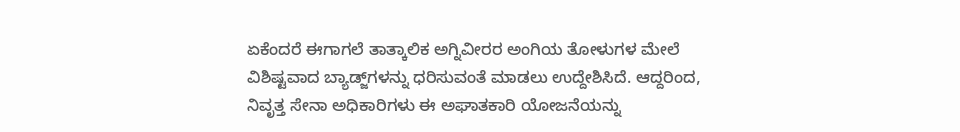ಏಕೆಂದರೆ ಈಗಾಗಲೆ ತಾತ್ಕಾಲಿಕ ಅಗ್ನಿವೀರರ ಅಂಗಿಯ ತೋಳುಗಳ ಮೇಲೆ ವಿಶಿಷ್ಟವಾದ ಬ್ಯಾಡ್ಜ್‌ಗಳನ್ನು ಧರಿಸುವಂತೆ ಮಾಡಲು ಉದ್ದೇಶಿಸಿದೆ. ಆದ್ದರಿಂದ, ನಿವೃತ್ತ ಸೇನಾ ಅಧಿಕಾರಿಗಳು ಈ ಅಘಾತಕಾರಿ ಯೋಜನೆಯನ್ನು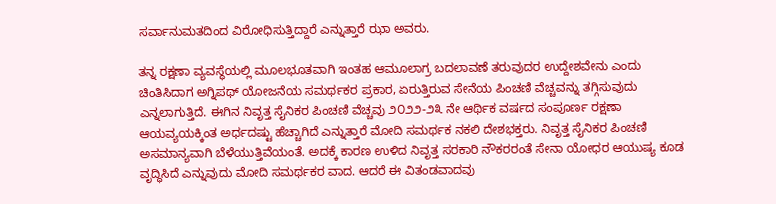ಸರ್ವಾನುಮತದಿಂದ ವಿರೋಧಿಸುತ್ತಿದ್ದಾರೆ ಎನ್ನುತ್ತಾರೆ ಝಾ ಅವರು.

ತನ್ನ ರಕ್ಷಣಾ ವ್ಯವಸ್ಥೆಯಲ್ಲಿ ಮೂಲಭೂತವಾಗಿ ಇಂತಹ ಆಮೂಲಾಗ್ರ ಬದಲಾವಣೆ ತರುವುದರ ಉದ್ದೇಶವೇನು ಎಂದು ಚಿಂತಿಸಿದಾಗ ಅಗ್ನಿಪಥ್‌ ಯೋಜನೆಯ ಸಮರ್ಥಕರ ಪ್ರಕಾರ, ಏರುತ್ತಿರುವ ಸೇನೆಯ ಪಿಂಚಣಿ ವೆಚ್ಚವನ್ನು ತಗ್ಗಿಸುವುದು ಎನ್ನಲಾಗುತ್ತಿದೆ. ಈಗಿನ ನಿವೃತ್ತ ಸೈನಿಕರ ಪಿಂಚಣಿ ವೆಚ್ಚವು ೨೦೨೨-೨೩ ನೇ ಆರ್ಥಿಕ ವರ್ಷದ ಸಂಪೂರ್ಣ ರಕ್ಷಣಾ ಆಯವ್ಯಯಕ್ಕಿಂತ ಅರ್ಧದಷ್ಟು ಹೆಚ್ಚಾಗಿದೆ ಎನ್ನುತ್ತಾರೆ ಮೋದಿ ಸಮರ್ಥಕ ನಕಲಿ ದೇಶಭಕ್ತರು. ನಿವೃತ್ತ ಸೈನಿಕರ ಪಿಂಚಣಿ ಅಸಮಾನ್ಯವಾಗಿ ಬೆಳೆಯುತ್ತಿವೆಯಂತೆ. ಅದಕ್ಕೆ ಕಾರಣ ಉಳಿದ ನಿವೃತ್ತ ಸರಕಾರಿ ನೌಕರರಂತೆ ಸೇನಾ ಯೋಧರ ಆಯುಷ್ಯ ಕೂಡ ವೃದ್ಧಿಸಿದೆ ಎನ್ನುವುದು ಮೋದಿ ಸಮರ್ಥಕರ ವಾದ. ಆದರೆ ಈ ವಿತಂಡವಾದವು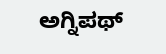ಅಗ್ನಿಪಥ್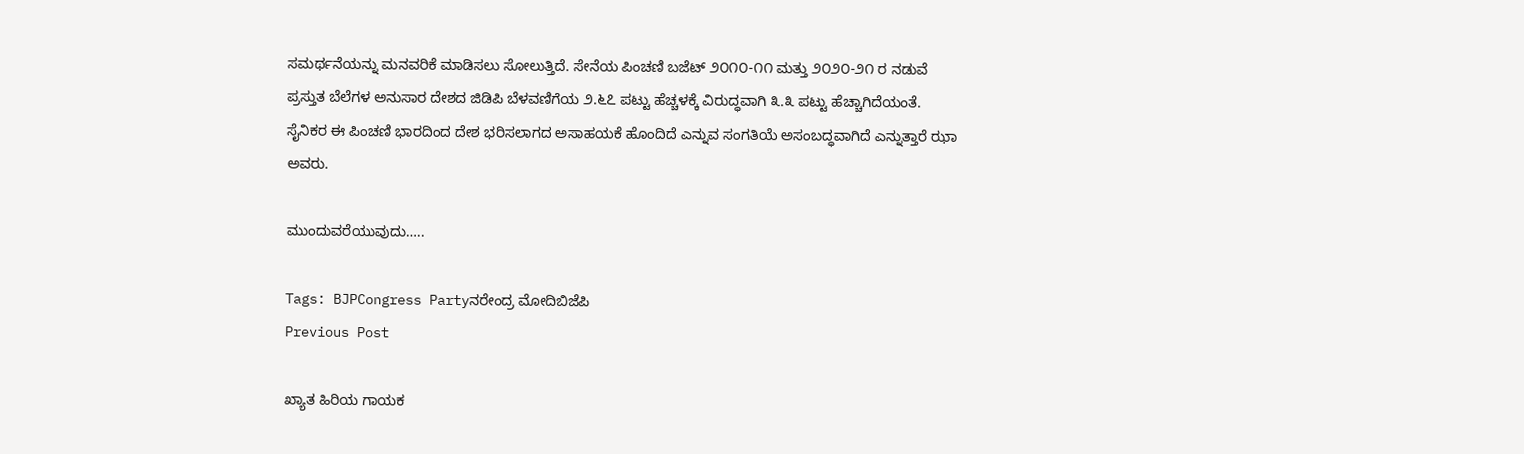ಸಮರ್ಥನೆಯನ್ನು ಮನವರಿಕೆ ಮಾಡಿಸಲು ಸೋಲುತ್ತಿದೆ. ಸೇನೆಯ ಪಿಂಚಣಿ ಬಜೆಟ್ ೨೦೧೦-೧೧ ಮತ್ತು ೨೦೨೦-೨೧ ರ ನಡುವೆ ಪ್ರಸ್ತುತ ಬೆಲೆಗಳ ಅನುಸಾರ ದೇಶದ ಜಿಡಿಪಿ ಬೆಳವಣಿಗೆಯ ೨.೬೭ ಪಟ್ಟು ಹೆಚ್ಚಳಕ್ಕೆ ವಿರುದ್ಧವಾಗಿ ೩.೩ ಪಟ್ಟು ಹೆಚ್ಚಾಗಿದೆಯಂತೆ. ಸೈನಿಕರ ಈ ಪಿಂಚಣಿ ಭಾರದಿಂದ ದೇಶ ಭರಿಸಲಾಗದ ಅಸಾಹಯಕೆ ಹೊಂದಿದೆ ಎನ್ನುವ ಸಂಗತಿಯೆ ಅಸಂಬದ್ಧವಾಗಿದೆ ಎನ್ನುತ್ತಾರೆ ಝಾ ಅವರು.

ಮುಂದುವರೆಯುವುದು…..

Tags: BJPCongress Partyನರೇಂದ್ರ ಮೋದಿಬಿಜೆಪಿ
Previous Post

ಖ್ಯಾತ ಹಿರಿಯ ಗಾಯಕ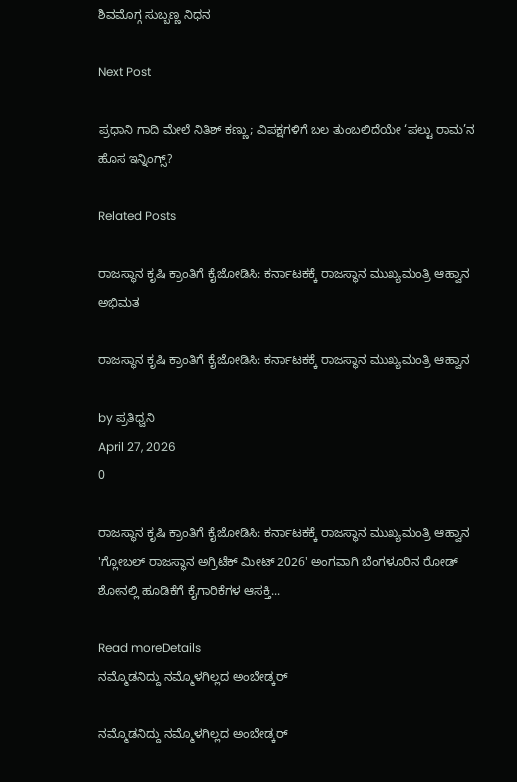ಶಿವಮೊಗ್ಗ ಸುಬ್ಬಣ್ಣ ನಿಧನ

Next Post

ಪ್ರಧಾನಿ ಗಾದಿ ಮೇಲೆ ನಿತಿಶ್ ಕಣ್ಣು; ವಿಪಕ್ಷಗಳಿಗೆ ಬಲ ತುಂಬಲಿದೆಯೇ ‘ಪಲ್ಟು ರಾಮ’ನ ಹೊಸ ಇನ್ನಿಂಗ್ಸ್?

Related Posts

ರಾಜಸ್ಥಾನ ಕೃಷಿ ಕ್ರಾಂತಿಗೆ ಕೈಜೋಡಿಸಿ: ಕರ್ನಾಟಕಕ್ಕೆ ರಾಜಸ್ಥಾನ ಮುಖ್ಯಮಂತ್ರಿ ಆಹ್ವಾನ
ಅಭಿಮತ

ರಾಜಸ್ಥಾನ ಕೃಷಿ ಕ್ರಾಂತಿಗೆ ಕೈಜೋಡಿಸಿ: ಕರ್ನಾಟಕಕ್ಕೆ ರಾಜಸ್ಥಾನ ಮುಖ್ಯಮಂತ್ರಿ ಆಹ್ವಾನ

by ಪ್ರತಿಧ್ವನಿ
April 27, 2026
0

ರಾಜಸ್ಥಾನ ಕೃಷಿ ಕ್ರಾಂತಿಗೆ ಕೈಜೋಡಿಸಿ: ಕರ್ನಾಟಕಕ್ಕೆ ರಾಜಸ್ಥಾನ ಮುಖ್ಯಮಂತ್ರಿ ಆಹ್ವಾನ 'ಗ್ಲೋಬಲ್ ರಾಜಸ್ಥಾನ ಅಗ್ರಿಟೆಕ್ ಮೀಟ್ 2026' ಅಂಗವಾಗಿ ಬೆಂಗಳೂರಿನ ರೋಡ್ ಶೋನಲ್ಲಿ ಹೂಡಿಕೆಗೆ ಕೈಗಾರಿಕೆಗಳ ಆಸಕ್ತಿ...

Read moreDetails
ನಮ್ಮೊಡನಿದ್ದು ನಮ್ಮೊಳಗಿಲ್ಲದ ಅಂಬೇಡ್ಕರ್

ನಮ್ಮೊಡನಿದ್ದು ನಮ್ಮೊಳಗಿಲ್ಲದ ಅಂಬೇಡ್ಕರ್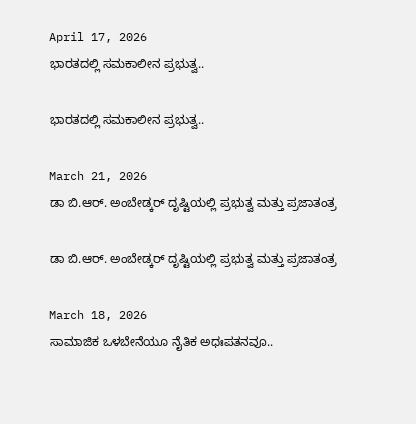April 17, 2026
ಭಾರತದಲ್ಲಿ ಸಮಕಾಲೀನ ಪ್ರಭುತ್ವ..

ಭಾರತದಲ್ಲಿ ಸಮಕಾಲೀನ ಪ್ರಭುತ್ವ..

March 21, 2026
ಡಾ ಬಿ.ಆರ್. ಅಂಬೇಡ್ಕರ್‌ ದೃಷ್ಟಿಯಲ್ಲಿ ಪ್ರಭುತ್ವ ಮತ್ತು ಪ್ರಜಾತಂತ್ರ

ಡಾ ಬಿ.ಆರ್. ಅಂಬೇಡ್ಕರ್‌ ದೃಷ್ಟಿಯಲ್ಲಿ ಪ್ರಭುತ್ವ ಮತ್ತು ಪ್ರಜಾತಂತ್ರ

March 18, 2026
ಸಾಮಾಜಿಕ ಒಳಬೇನೆಯೂ ನೈತಿಕ ಅಧಃಪತನವೂ..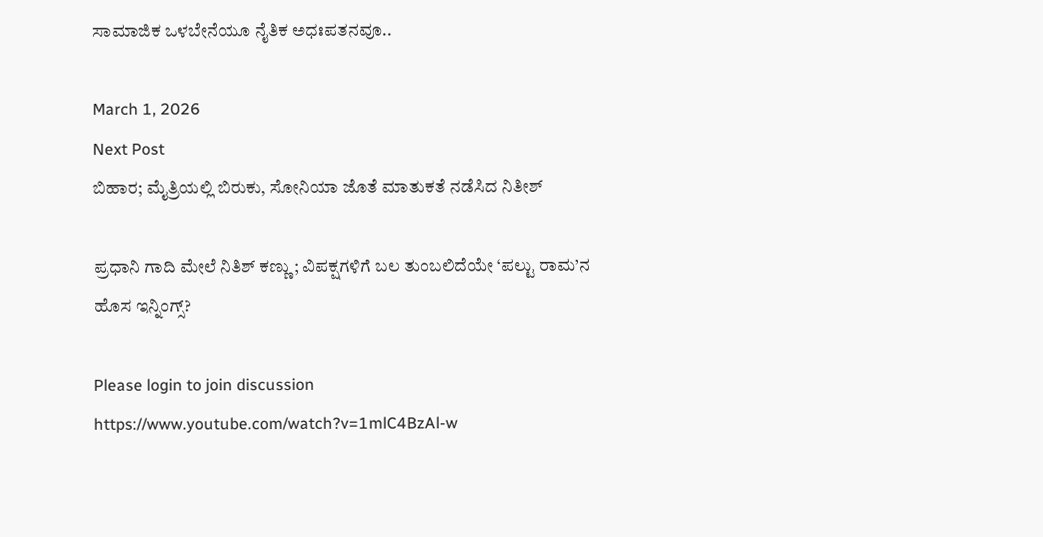ಸಾಮಾಜಿಕ ಒಳಬೇನೆಯೂ ನೈತಿಕ ಅಧಃಪತನವೂ..

March 1, 2026
Next Post
ಬಿಹಾರ; ಮೈತ್ರಿಯಲ್ಲಿ ಬಿರುಕು, ಸೋನಿಯಾ ಜೊತೆ ಮಾತುಕತೆ ನಡೆಸಿದ ನಿತೀಶ್

ಪ್ರಧಾನಿ ಗಾದಿ ಮೇಲೆ ನಿತಿಶ್ ಕಣ್ಣು; ವಿಪಕ್ಷಗಳಿಗೆ ಬಲ ತುಂಬಲಿದೆಯೇ ‘ಪಲ್ಟು ರಾಮ’ನ ಹೊಸ ಇನ್ನಿಂಗ್ಸ್?

Please login to join discussion
https://www.youtube.com/watch?v=1mlC4BzAl-w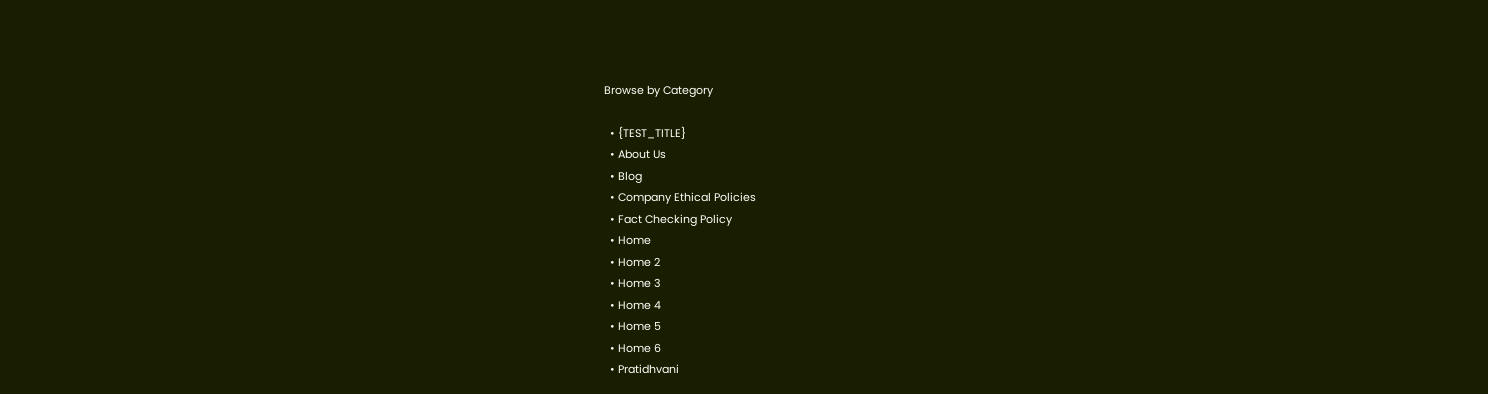Browse by Category

  • {TEST_TITLE}
  • About Us
  • Blog
  • Company Ethical Policies
  • Fact Checking Policy
  • Home
  • Home 2
  • Home 3
  • Home 4
  • Home 5
  • Home 6
  • Pratidhvani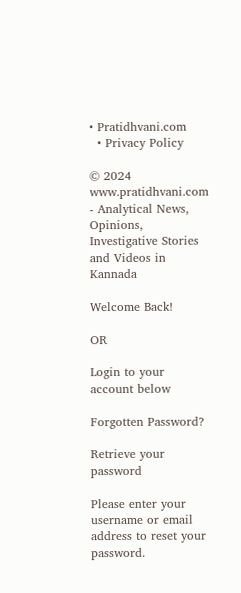• Pratidhvani.com
  • Privacy Policy

© 2024 www.pratidhvani.com - Analytical News, Opinions, Investigative Stories and Videos in Kannada

Welcome Back!

OR

Login to your account below

Forgotten Password?

Retrieve your password

Please enter your username or email address to reset your password.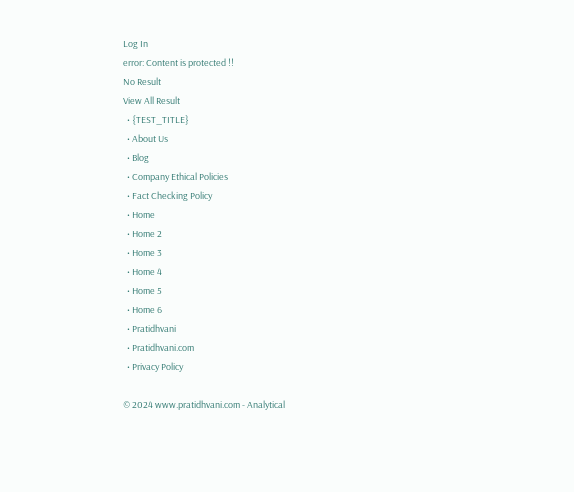Log In
error: Content is protected !!
No Result
View All Result
  • {TEST_TITLE}
  • About Us
  • Blog
  • Company Ethical Policies
  • Fact Checking Policy
  • Home
  • Home 2
  • Home 3
  • Home 4
  • Home 5
  • Home 6
  • Pratidhvani
  • Pratidhvani.com
  • Privacy Policy

© 2024 www.pratidhvani.com - Analytical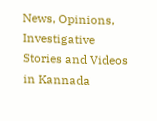News, Opinions, Investigative Stories and Videos in Kannada